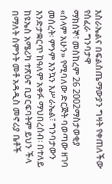እስራኤልና በፍልስጤማውያን ግዛት የቀጠለችው የሰፈራ ግንባታዋ
ማክሰኞ፣ መስከረም 26 2002ማስታወቂያ
«ሰላም አሁን» የሚባለው ድርጅት ባወጣው ዘገባ መሰረት፡ ምንም እንኳን እሥራኤል፣ ግንባታውን እንድታቋርጥ ከዓለም አቀፉ ማህበረሰብ፡ በተለይ ከዩኤስ አሜሪካ ተጽዕኖ ቢያርፍባትም ይህን ችላ በማለት ስምንት መቶ አዳዲስ መኖሪያ ቤቶች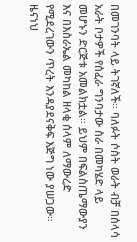በመገንባት ላይ ትገኛለች። ባለፉት ሶስት ወራት ብቻ በሰላሳ አራት ቦታዎች የሰፈራ ግንባታው ስራ በመካሄድ ላይ መሆኑን ድርጅቱ አመልክቷል። ይህም በፍልስጤማውያን እና በእስራኤል መካከል ዘላቂ ሰላም ለማውረድ የሚደረገውን ጥረት እንዳያደናቅፍ እጅግ ነው ያሠጋው።
ዜናነህ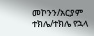መኮንን/አርያም ተክሌ/ተክሌ የኋላ